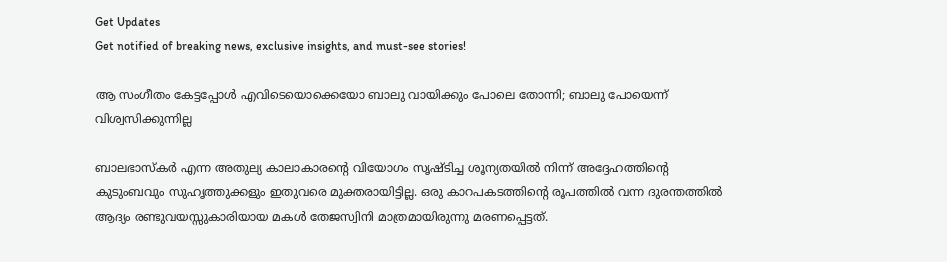Get Updates
Get notified of breaking news, exclusive insights, and must-see stories!

ആ സംഗീതം കേട്ടപ്പോള്‍ എവിടെയൊക്കെയോ ബാലു വായിക്കും പോലെ തോന്നി; ബാലു പോയെന്ന് വിശ്വസിക്കുന്നില്ല

ബാലഭാസ്‌കര്‍ എന്ന അതുല്യ കാലാകാരന്റെ വിയോഗം സൃഷ്ടിച്ച ശൂന്യതയില്‍ നിന്ന് അദ്ദേഹത്തിന്റെ കുടുംബവും സുഹൃത്തുക്കളും ഇതുവരെ മുക്തരായിട്ടില്ല. ഒരു കാറപകടത്തിന്റെ രൂപത്തില്‍ വന്ന ദുരന്തത്തില്‍ ആദ്യം രണ്ടുവയസ്സുകാരിയായ മകള്‍ തേജസ്വിനി മാത്രമായിരുന്നു മരണപ്പെട്ടത്.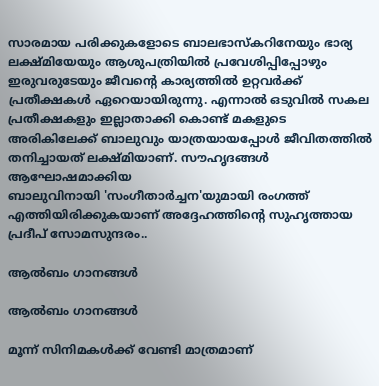സാരമായ പരിക്കുകളോടെ ബാലഭാസ്‌കറിനേയും ഭാര്യ ലക്ഷ്മിയേയും ആശുപത്രിയില്‍ പ്രവേശിപ്പിപ്പോഴും ഇരുവരുടേയും ജീവന്റെ കാര്യത്തില്‍ ഉറ്റവര്‍ക്ക് പ്രതീക്ഷകള്‍ ഏറെയായിരുന്നു. എന്നാല്‍ ഒടുവില്‍ സകല പ്രതീക്ഷകളും ഇല്ലാതാക്കി കൊണ്ട് മകളുടെ അരികിലേക്ക് ബാലുവും യാത്രയായപ്പോള്‍ ജീവിതത്തില്‍ തനിച്ചായത് ലക്ഷ്മിയാണ്. സൗഹൃദങ്ങള്‍ ആഘോഷമാക്കിയ
ബാലുവിനായി 'സംഗീതാര്‍ച്ചന'യുമായി രംഗത്ത് എത്തിയിരിക്കുകയാണ് അദ്ദേഹത്തിന്‍റെ സുഹൃത്തായ പ്രദീപ് സോമസുന്ദരം..

ആല്‍ബം ഗാനങ്ങള്‍

ആല്‍ബം ഗാനങ്ങള്‍

മൂന്ന് സിനിമകള്‍ക്ക് വേണ്ടി മാത്രമാണ്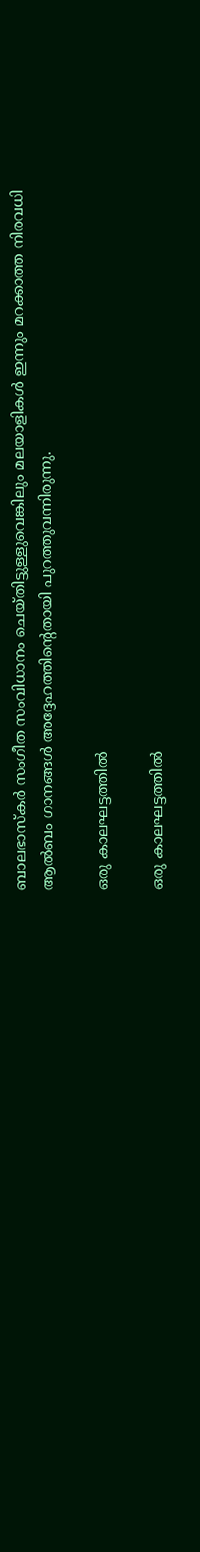ബാലഭാസ്‌കര്‍ സംഗീത സംവിധാനം ചെയ്തിട്ടുള്ളുവെങ്കിലും മലയാളികള്‍ ഇന്നും മറക്കാത്ത നിരവധി ആല്‍ബം ഗാനങ്ങള്‍ അദ്ദേഹത്തിന്റെതായി പുറത്തുവന്നിരുന്നു.

ഒരു കാലഘട്ടത്തില്‍

ഒരു കാലഘട്ടത്തില്‍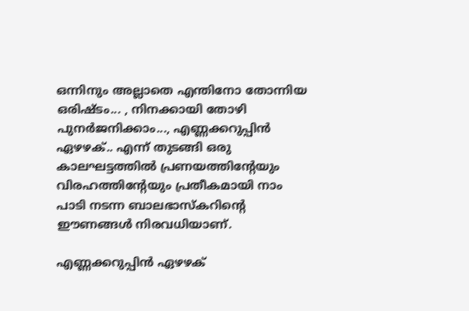ഒന്നിനും അല്ലാതെ എന്തിനോ തോന്നിയ ഒരിഷ്ടം... , നിനക്കായി തോഴി പുനര്‍ജനിക്കാം..., എണ്ണക്കറുപ്പിന്‍ ഏഴഴക്.. എന്ന് തുടങ്ങി ഒരു കാലഘട്ടത്തില്‍ പ്രണയത്തിന്റേയും വിരഹത്തിന്റേയും പ്രതീകമായി നാം പാടി നടന്ന ബാലഭാസ്‌കറിന്റെ ഈണങ്ങള്‍ നിരവധിയാണ്.

എണ്ണക്കറുപ്പിന്‍ ഏഴഴക്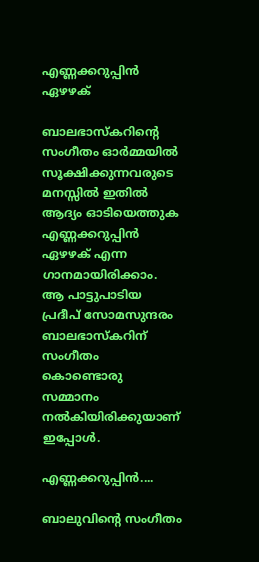എണ്ണക്കറുപ്പിന്‍ ഏഴഴക്

ബാലഭാസ്‌കറിന്റെ സംഗീതം ഓര്‍മ്മയില്‍ സൂക്ഷിക്കുന്നവരുടെ മനസ്സില്‍ ഇതില്‍ ആദ്യം ഓടിയെത്തുക എണ്ണക്കറുപ്പിന്‍ ഏഴഴക് എന്ന ഗാനമായിരിക്കാം. ആ പാട്ടുപാടിയ പ്രദീപ് സോമസുന്ദരം ബാലഭാസ്‌കറിന് സംഗീതം കൊണ്ടൊരു സമ്മാനം നല്‍കിയിരിക്കുയാണ് ഇപ്പോള്‍.

എണ്ണക്കറുപ്പിന്‍....

ബാലുവിന്‍റെ സംഗീതം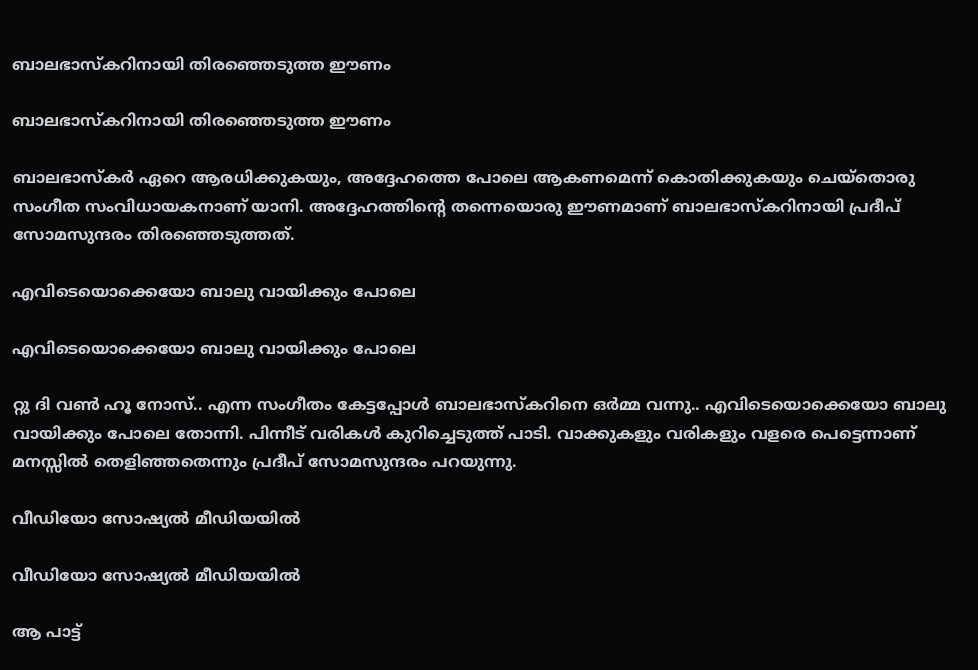ബാലഭാസ്‌കറിനായി തിരഞ്ഞെടുത്ത ഈണം

ബാലഭാസ്‌കറിനായി തിരഞ്ഞെടുത്ത ഈണം

ബാലഭാസ്‌കര്‍ ഏറെ ആരധിക്കുകയും, അദ്ദേഹത്തെ പോലെ ആകണമെന്ന് കൊതിക്കുകയും ചെയ്‌തൊരു സംഗീത സംവിധായകനാണ് യാനി. അദ്ദേഹത്തിന്റെ തന്നെയൊരു ഈണമാണ് ബാലഭാസ്‌കറിനായി പ്രദീപ് സോമസുന്ദരം തിരഞ്ഞെടുത്തത്.

എവിടെയൊക്കെയോ ബാലു വായിക്കും പോലെ

എവിടെയൊക്കെയോ ബാലു വായിക്കും പോലെ

റ്റു ദി വണ്‍ ഹൂ നോസ്.. എന്ന സംഗീതം കേട്ടപ്പോള്‍ ബാലഭാസ്‌കറിനെ ഒര്‍മ്മ വന്നു.. എവിടെയൊക്കെയോ ബാലു വായിക്കും പോലെ തോന്നി. പിന്നീട് വരികള്‍ കുറിച്ചെടുത്ത് പാടി. വാക്കുകളും വരികളും വളരെ പെട്ടെന്നാണ് മനസ്സില്‍ തെളിഞ്ഞതെന്നും പ്രദീപ് സോമസുന്ദരം പറയുന്നു.

വീഡിയോ സോഷ്യല്‍ മീഡിയയില്‍

വീഡിയോ സോഷ്യല്‍ മീഡിയയില്‍

ആ പാട്ട്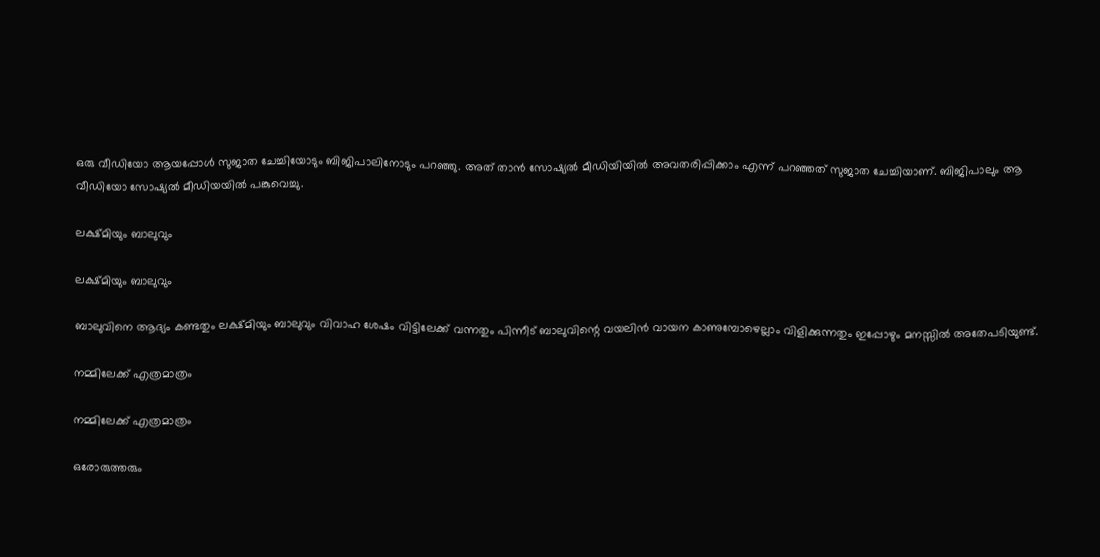ഒരു വീഡിയോ ആയപ്പോള്‍ സുജാത ചേച്ചിയോടും ബിജിപാലിനോടും പറഞ്ഞു. അത് താന്‍ സോഷ്യല്‍ മീഡിയിയില്‍ അവതരിപ്പിക്കാം എന്ന് പറഞ്ഞത് സുജാത ചേച്ചിയാണ്. ബിജിപാലും ആ വീഡിയോ സോഷ്യല്‍ മീഡിയയില്‍ പങ്കുവെച്ചു.

ലക്ഷ്മിയും ബാലുവും

ലക്ഷ്മിയും ബാലുവും

ബാലുവിനെ ആദ്യം കണ്ടതും ലക്ഷ്മിയും ബാലുവും വിവാഹ ശേഷം വിട്ടിലേക്ക് വന്നതും പിന്നീട് ബാലുവിന്റെ വയലിന്‍ വായന കാണുമ്പോഴെല്ലാം വിളിക്കുന്നതും ഇപ്പോഴും മനസ്സില്‍ അതേപടിയുണ്ട്.

നമ്മിലേക്ക് എത്രമാത്രം

നമ്മിലേക്ക് എത്രമാത്രം

ഒരോരുത്തരും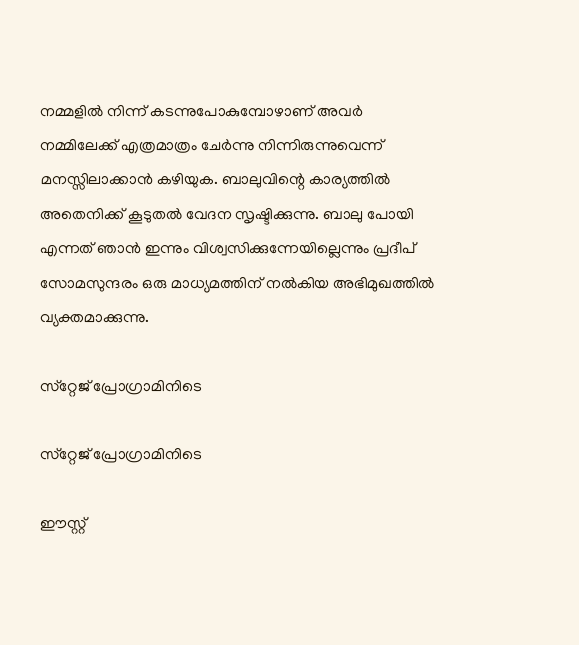നമ്മളില്‍ നിന്ന് കടന്നുപോകുമ്പോഴാണ് അവര്‍ നമ്മിലേക്ക് എത്രമാത്രം ചേര്‍ന്നു നിന്നിരുന്നുവെന്ന് മനസ്സിലാക്കാന്‍ കഴിയുക. ബാലുവിന്റെ കാര്യത്തില്‍ അതെനിക്ക് കൂടുതല്‍ വേദന സൃഷ്ടിക്കുന്നു. ബാലു പോയി എന്നത് ഞാന്‍ ഇന്നും വിശ്വസിക്കുന്നേയില്ലെന്നും പ്രദീപ് സോമസുന്ദരം ഒരു മാധ്യമത്തിന് നല്‍കിയ അഭിമുഖത്തില്‍ വ്യക്തമാക്കുന്നു.

സ്‌റ്റേജ് പ്രോഗ്രാമിനിടെ

സ്‌റ്റേജ് പ്രോഗ്രാമിനിടെ

ഈസ്റ്റ്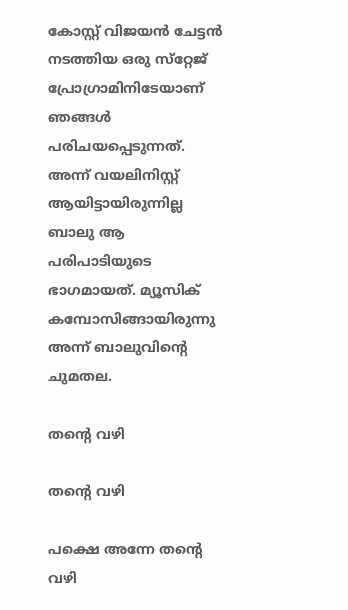കോസ്റ്റ് വിജയന്‍ ചേട്ടന്‍ നടത്തിയ ഒരു സ്‌റ്റേജ് പ്രോഗ്രാമിനിടേയാണ് ഞങ്ങള്‍ പരിചയപ്പെടുന്നത്. അന്ന് വയലിനിസ്റ്റ് ആയിട്ടായിരുന്നില്ല ബാലു ആ പരിപാടിയുടെ ഭാഗമായത്. മ്യൂസിക് കമ്പോസിങ്ങായിരുന്നു അന്ന് ബാലുവിന്റെ ചുമതല.

തന്റെ വഴി

തന്റെ വഴി

പക്ഷെ അന്നേ തന്റെ വഴി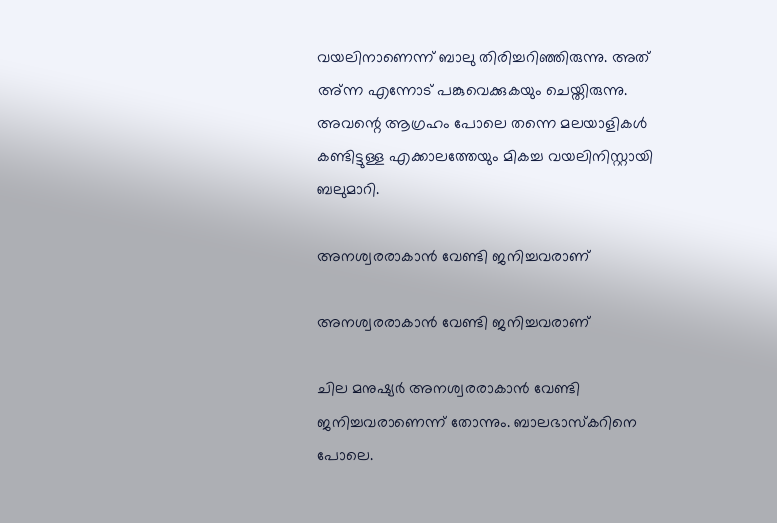വയലിനാണെന്ന് ബാലു തിരിച്ചറിഞ്ഞിരുന്നു. അത് അ്ന്ന എന്നോട് പങ്കുവെക്കുകയും ചെയ്തിരുന്നു. അവന്റെ ആഗ്രഹം പോലെ തന്നെ മലയാളികള്‍ കണ്ടിട്ടുള്ള എക്കാലത്തേയും മികച്ച വയലിനിസ്റ്റായി ബലുമാറി.

അനശ്വരരാകാന്‍ വേണ്ടി ജനിച്ചവരാണ്

അനശ്വരരാകാന്‍ വേണ്ടി ജനിച്ചവരാണ്

ചില മനുഷ്യര്‍ അനശ്വരരാകാന്‍ വേണ്ടി ജനിച്ചവരാണെന്ന് തോന്നും. ബാലഭാസ്‌കറിനെ പോലെ.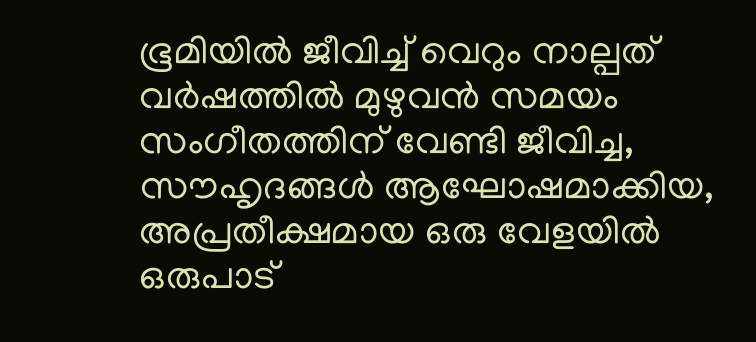ഭൂമിയില്‍ ജീവിച്ച് വെറും നാല്പത് വര്‍ഷത്തില്‍ മുഴുവന്‍ സമയം സംഗീതത്തിന് വേണ്ടി ജീവിച്ച, സൗഹൃദങ്ങള്‍ ആഘോഷമാക്കിയ, അപ്രതീക്ഷമായ ഒരു വേളയില്‍ ഒരുപാട്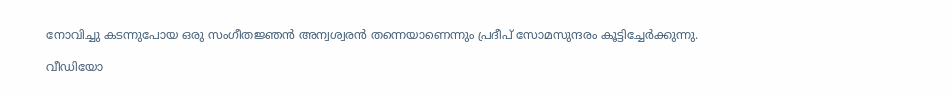നോവിച്ചു കടന്നുപോയ ഒരു സംഗീതജ്ഞന്‍ അന്വശ്വരന്‍ തന്നെയാണെന്നും പ്രദീപ് സോമസുന്ദരം കൂട്ടിച്ചേര്‍ക്കുന്നു.

വീഡിയോ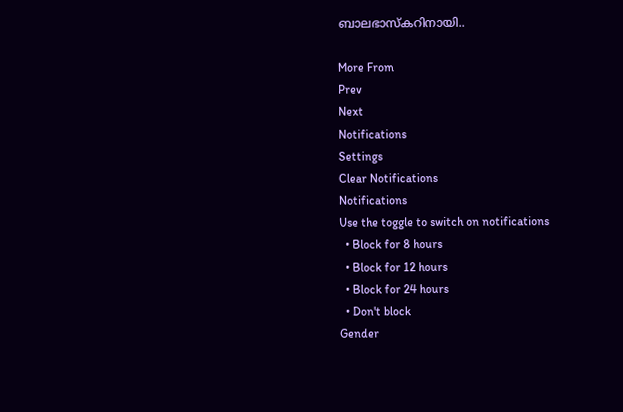ബാലഭാസ്കറിനായി..

More From
Prev
Next
Notifications
Settings
Clear Notifications
Notifications
Use the toggle to switch on notifications
  • Block for 8 hours
  • Block for 12 hours
  • Block for 24 hours
  • Don't block
Gender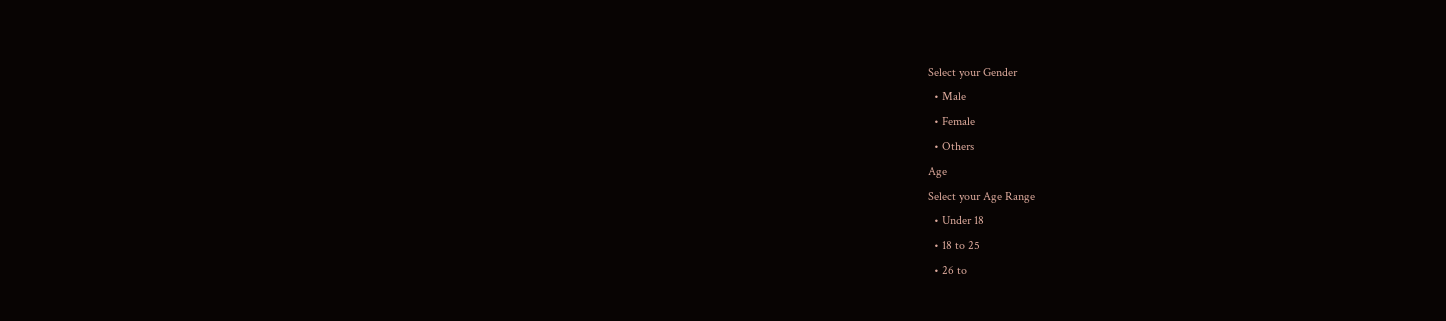Select your Gender
  • Male
  • Female
  • Others
Age
Select your Age Range
  • Under 18
  • 18 to 25
  • 26 to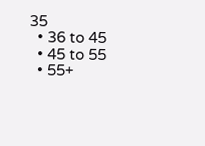35
  • 36 to 45
  • 45 to 55
  • 55+